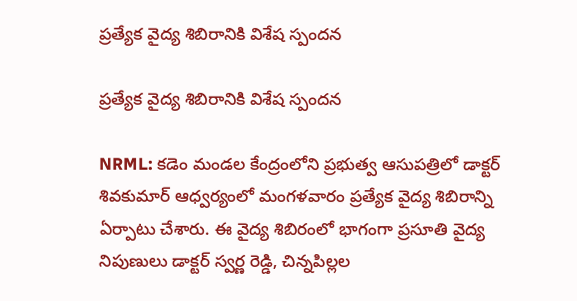ప్రత్యేక వైద్య శిబిరానికి విశేష స్పందన

ప్రత్యేక వైద్య శిబిరానికి విశేష స్పందన

NRML: కడెం మండల కేంద్రంలోని ప్రభుత్వ ఆసుపత్రిలో డాక్టర్ శివకుమార్ ఆధ్వర్యంలో మంగళవారం ప్రత్యేక వైద్య శిబిరాన్ని ఏర్పాటు చేశారు. ఈ వైద్య శిబిరంలో భాగంగా ప్రసూతి వైద్య నిపుణులు డాక్టర్ స్వర్ణ రెడ్డి, చిన్నపిల్లల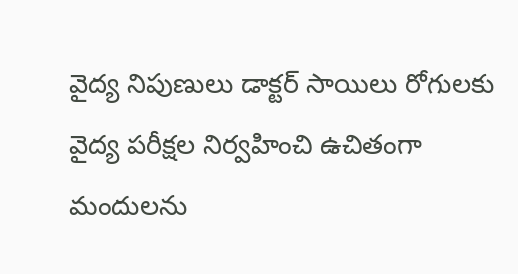వైద్య నిపుణులు డాక్టర్ సాయిలు రోగులకు వైద్య పరీక్షల నిర్వహించి ఉచితంగా మందులను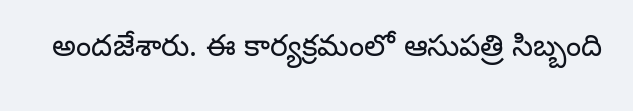అందజేశారు. ఈ కార్యక్రమంలో ఆసుపత్రి సిబ్బంది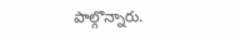పాల్గొన్నారు.